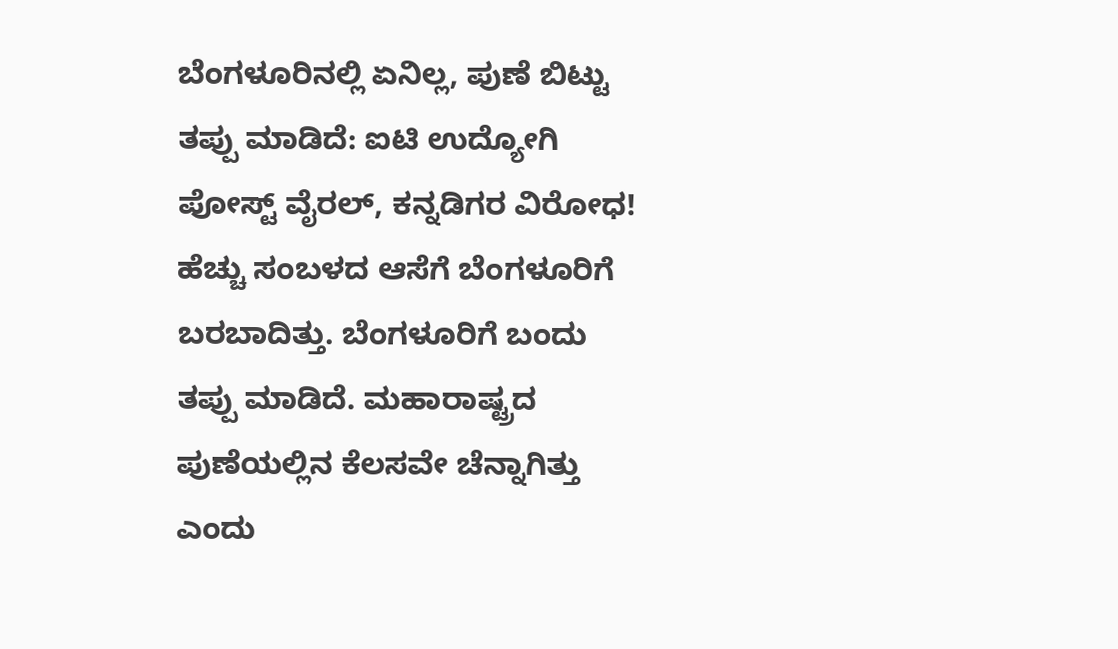ಬೆಂಗಳೂರಿನಲ್ಲಿ ಏನಿಲ್ಲ, ಪುಣೆ ಬಿಟ್ಟು ತಪ್ಪು ಮಾಡಿದೆ: ಐಟಿ ಉದ್ಯೋಗಿ ಪೋಸ್ಟ್ ವೈರಲ್, ಕನ್ನಡಿಗರ ವಿರೋಧ!
ಹೆಚ್ಚು ಸಂಬಳದ ಆಸೆಗೆ ಬೆಂಗಳೂರಿಗೆ ಬರಬಾದಿತ್ತು. ಬೆಂಗಳೂರಿಗೆ ಬಂದು ತಪ್ಪು ಮಾಡಿದೆ. ಮಹಾರಾಷ್ಟ್ರದ ಪುಣೆಯಲ್ಲಿನ ಕೆಲಸವೇ ಚೆನ್ನಾಗಿತ್ತು ಎಂದು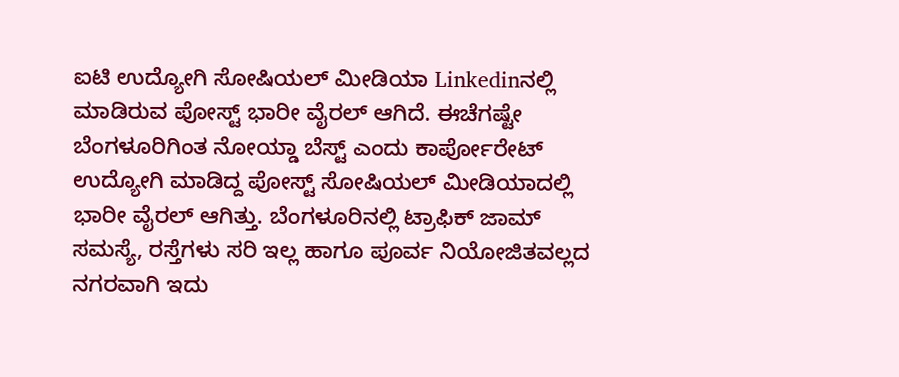ಐಟಿ ಉದ್ಯೋಗಿ ಸೋಷಿಯಲ್ ಮೀಡಿಯಾ Linkedinನಲ್ಲಿ ಮಾಡಿರುವ ಪೋಸ್ಟ್ ಭಾರೀ ವೈರಲ್ ಆಗಿದೆ. ಈಚೆಗಷ್ಟೇ ಬೆಂಗಳೂರಿಗಿಂತ ನೋಯ್ಡಾ ಬೆಸ್ಟ್ ಎಂದು ಕಾರ್ಪೋರೇಟ್ ಉದ್ಯೋಗಿ ಮಾಡಿದ್ದ ಪೋಸ್ಟ್ ಸೋಷಿಯಲ್ ಮೀಡಿಯಾದಲ್ಲಿ ಭಾರೀ ವೈರಲ್ ಆಗಿತ್ತು. ಬೆಂಗಳೂರಿನಲ್ಲಿ ಟ್ರಾಫಿಕ್ ಜಾಮ್ ಸಮಸ್ಯೆ, ರಸ್ತೆಗಳು ಸರಿ ಇಲ್ಲ ಹಾಗೂ ಪೂರ್ವ ನಿಯೋಜಿತವಲ್ಲದ ನಗರವಾಗಿ ಇದು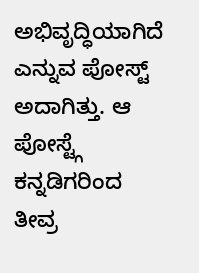ಅಭಿವೃದ್ಧಿಯಾಗಿದೆ ಎನ್ನುವ ಪೋಸ್ಟ್ ಅದಾಗಿತ್ತು. ಆ ಪೋಸ್ಟ್ಗೆ ಕನ್ನಡಿಗರಿಂದ ತೀವ್ರ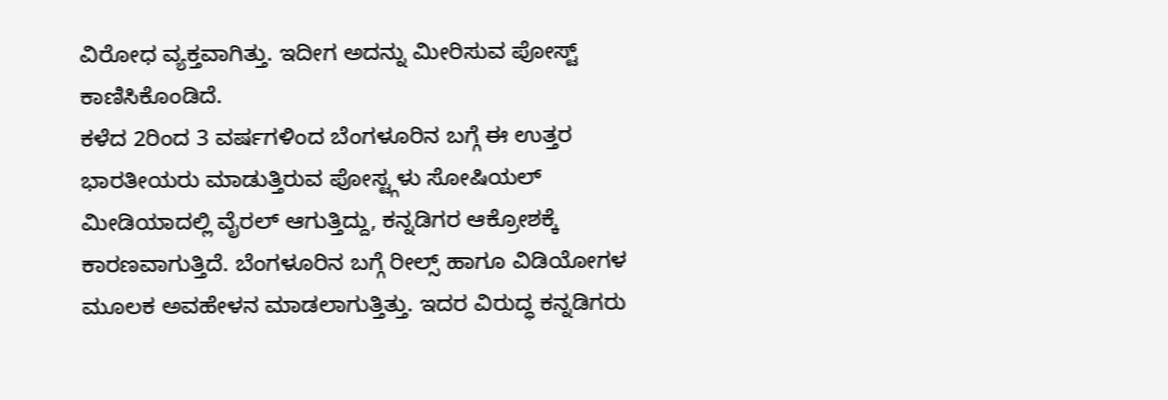ವಿರೋಧ ವ್ಯಕ್ತವಾಗಿತ್ತು. ಇದೀಗ ಅದನ್ನು ಮೀರಿಸುವ ಪೋಸ್ಟ್ ಕಾಣಿಸಿಕೊಂಡಿದೆ.
ಕಳೆದ 2ರಿಂದ 3 ವರ್ಷಗಳಿಂದ ಬೆಂಗಳೂರಿನ ಬಗ್ಗೆ ಈ ಉತ್ತರ ಭಾರತೀಯರು ಮಾಡುತ್ತಿರುವ ಪೋಸ್ಟ್ಗಳು ಸೋಷಿಯಲ್ ಮೀಡಿಯಾದಲ್ಲಿ ವೈರಲ್ ಆಗುತ್ತಿದ್ದು, ಕನ್ನಡಿಗರ ಆಕ್ರೋಶಕ್ಕೆ ಕಾರಣವಾಗುತ್ತಿದೆ. ಬೆಂಗಳೂರಿನ ಬಗ್ಗೆ ರೀಲ್ಸ್ ಹಾಗೂ ವಿಡಿಯೋಗಳ ಮೂಲಕ ಅವಹೇಳನ ಮಾಡಲಾಗುತ್ತಿತ್ತು. ಇದರ ವಿರುದ್ಧ ಕನ್ನಡಿಗರು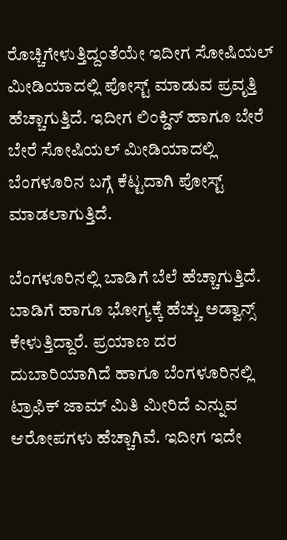ರೊಚ್ಚಿಗೇಳುತ್ತಿದ್ದಂತೆಯೇ ಇದೀಗ ಸೋಷಿಯಲ್ ಮೀಡಿಯಾದಲ್ಲಿ ಪೋಸ್ಟ್ ಮಾಡುವ ಪ್ರವೃತ್ತಿ ಹೆಚ್ಚಾಗುತ್ತಿದೆ. ಇದೀಗ ಲಿಂಕ್ಡಿನ್ ಹಾಗೂ ಬೇರೆ ಬೇರೆ ಸೋಷಿಯಲ್ ಮೀಡಿಯಾದಲ್ಲಿ ಬೆಂಗಳೂರಿನ ಬಗ್ಗೆ ಕೆಟ್ಟದಾಗಿ ಪೋಸ್ಟ್ ಮಾಡಲಾಗುತ್ತಿದೆ.

ಬೆಂಗಳೂರಿನಲ್ಲಿ ಬಾಡಿಗೆ ಬೆಲೆ ಹೆಚ್ಚಾಗುತ್ತಿದೆ. ಬಾಡಿಗೆ ಹಾಗೂ ಭೋಗ್ಯಕ್ಕೆ ಹೆಚ್ಚು ಅಡ್ವಾನ್ಸ್ ಕೇಳುತ್ತಿದ್ದಾರೆ. ಪ್ರಯಾಣ ದರ ದುಬಾರಿಯಾಗಿದೆ ಹಾಗೂ ಬೆಂಗಳೂರಿನಲ್ಲಿ ಟ್ರಾಫಿಕ್ ಜಾಮ್ ಮಿತಿ ಮೀರಿದೆ ಎನ್ನುವ ಆರೋಪಗಳು ಹೆಚ್ಚಾಗಿವೆ. ಇದೀಗ ಇದೇ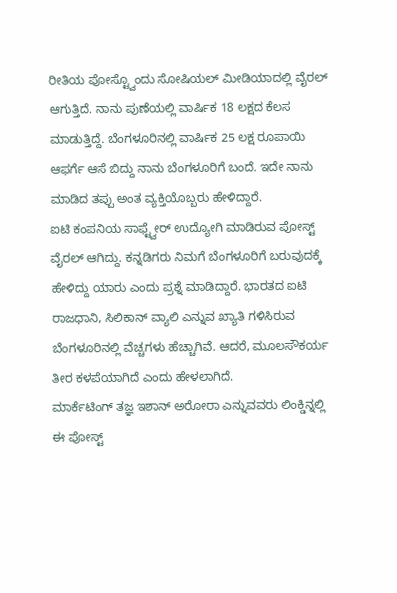ರೀತಿಯ ಪೋಸ್ಟ್ವೊಂದು ಸೋಷಿಯಲ್ ಮೀಡಿಯಾದಲ್ಲಿ ವೈರಲ್ ಆಗುತ್ತಿದೆ. ನಾನು ಪುಣೆಯಲ್ಲಿ ವಾರ್ಷಿಕ 18 ಲಕ್ಷದ ಕೆಲಸ ಮಾಡುತ್ತಿದ್ದೆ. ಬೆಂಗಳೂರಿನಲ್ಲಿ ವಾರ್ಷಿಕ 25 ಲಕ್ಷ ರೂಪಾಯಿ ಆಫರ್ಗೆ ಆಸೆ ಬಿದ್ದು ನಾನು ಬೆಂಗಳೂರಿಗೆ ಬಂದೆ. ಇದೇ ನಾನು ಮಾಡಿದ ತಪ್ಪು ಅಂತ ವ್ಯಕ್ತಿಯೊಬ್ಬರು ಹೇಳಿದ್ದಾರೆ.
ಐಟಿ ಕಂಪನಿಯ ಸಾಫ್ಟ್ವೇರ್ ಉದ್ಯೋಗಿ ಮಾಡಿರುವ ಪೋಸ್ಟ್ ವೈರಲ್ ಆಗಿದ್ದು. ಕನ್ನಡಿಗರು ನಿಮಗೆ ಬೆಂಗಳೂರಿಗೆ ಬರುವುದಕ್ಕೆ ಹೇಳಿದ್ದು ಯಾರು ಎಂದು ಪ್ರಶ್ನೆ ಮಾಡಿದ್ದಾರೆ. ಭಾರತದ ಐಟಿ ರಾಜಧಾನಿ, ಸಿಲಿಕಾನ್ ವ್ಯಾಲಿ ಎನ್ನುವ ಖ್ಯಾತಿ ಗಳಿಸಿರುವ ಬೆಂಗಳೂರಿನಲ್ಲಿ ವೆಚ್ಚಗಳು ಹೆಚ್ಚಾಗಿವೆ. ಆದರೆ, ಮೂಲಸೌಕರ್ಯ ತೀರ ಕಳಪೆಯಾಗಿದೆ ಎಂದು ಹೇಳಲಾಗಿದೆ.
ಮಾರ್ಕೆಟಿಂಗ್ ತಜ್ಞ ಇಶಾನ್ ಅರೋರಾ ಎನ್ನುವವರು ಲಿಂಕ್ಡಿನ್ನಲ್ಲಿ ಈ ಪೋಸ್ಟ್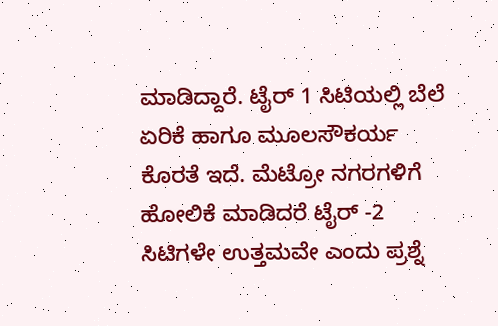ಮಾಡಿದ್ದಾರೆ. ಟೈರ್ 1 ಸಿಟಿಯಲ್ಲಿ ಬೆಲೆ ಏರಿಕೆ ಹಾಗೂ ಮೂಲಸೌಕರ್ಯ ಕೊರತೆ ಇದೆ. ಮೆಟ್ರೋ ನಗರಗಳಿಗೆ ಹೋಲಿಕೆ ಮಾಡಿದರೆ ಟೈರ್ -2 ಸಿಟಿಗಳೇ ಉತ್ತಮವೇ ಎಂದು ಪ್ರಶ್ನೆ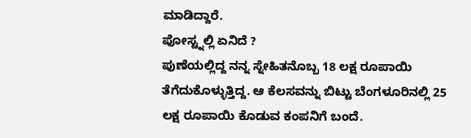ಮಾಡಿದ್ದಾರೆ.
ಪೋಸ್ಟ್ನಲ್ಲಿ ಏನಿದೆ ?
ಪುಣೆಯಲ್ಲಿದ್ದ ನನ್ನ ಸ್ನೇಹಿತನೊಬ್ಬ 18 ಲಕ್ಷ ರೂಪಾಯಿ ತೆಗೆದುಕೊಳ್ಳುತ್ತಿದ್ದ. ಆ ಕೆಲಸವನ್ನು ಬಿಟ್ಟು ಬೆಂಗಳೂರಿನಲ್ಲಿ 25 ಲಕ್ಷ ರೂಪಾಯಿ ಕೊಡುವ ಕಂಪನಿಗೆ ಬಂದೆ.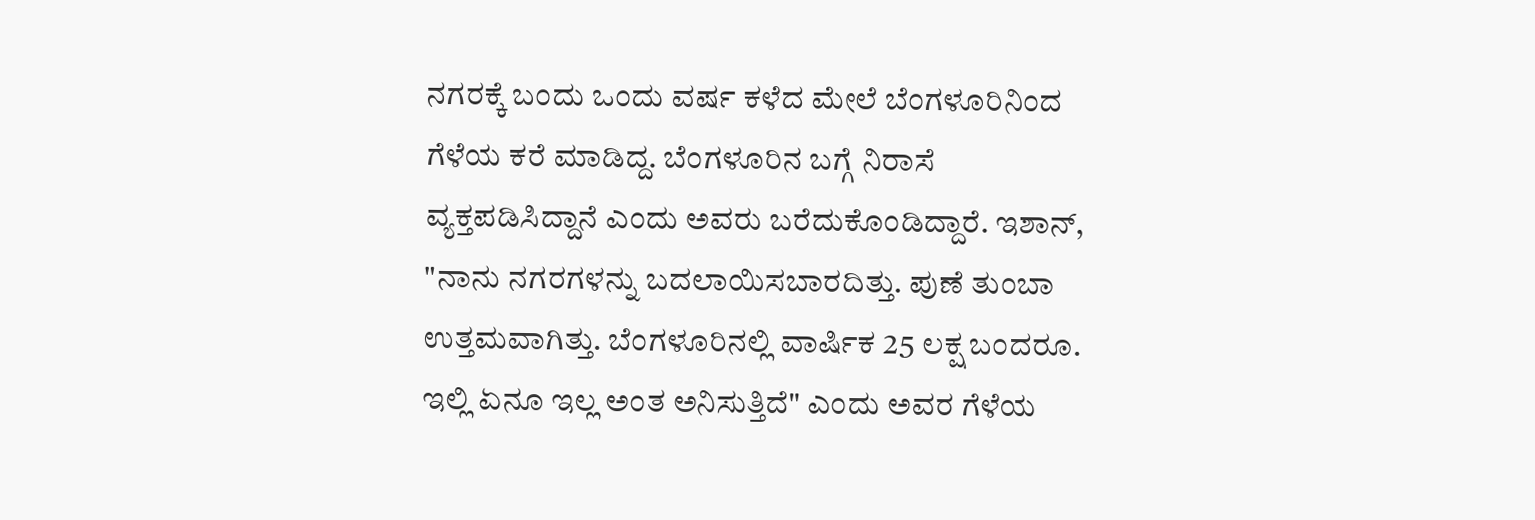ನಗರಕ್ಕೆ ಬಂದು ಒಂದು ವರ್ಷ ಕಳೆದ ಮೇಲೆ ಬೆಂಗಳೂರಿನಿಂದ ಗೆಳೆಯ ಕರೆ ಮಾಡಿದ್ದ. ಬೆಂಗಳೂರಿನ ಬಗ್ಗೆ ನಿರಾಸೆ ವ್ಯಕ್ತಪಡಿಸಿದ್ದಾನೆ ಎಂದು ಅವರು ಬರೆದುಕೊಂಡಿದ್ದಾರೆ. ಇಶಾನ್, "ನಾನು ನಗರಗಳನ್ನು ಬದಲಾಯಿಸಬಾರದಿತ್ತು. ಪುಣೆ ತುಂಬಾ ಉತ್ತಮವಾಗಿತ್ತು. ಬೆಂಗಳೂರಿನಲ್ಲಿ ವಾರ್ಷಿಕ 25 ಲಕ್ಷ ಬಂದರೂ. ಇಲ್ಲಿ ಏನೂ ಇಲ್ಲ ಅಂತ ಅನಿಸುತ್ತಿದೆ" ಎಂದು ಅವರ ಗೆಳೆಯ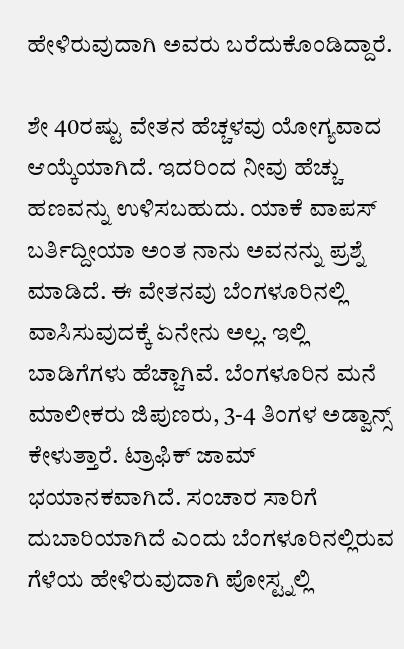ಹೇಳಿರುವುದಾಗಿ ಅವರು ಬರೆದುಕೊಂಡಿದ್ದಾರೆ.

ಶೇ 40ರಷ್ಟು ವೇತನ ಹೆಚ್ಚಳವು ಯೋಗ್ಯವಾದ ಆಯ್ಕೆಯಾಗಿದೆ. ಇದರಿಂದ ನೀವು ಹೆಚ್ಚು ಹಣವನ್ನು ಉಳಿಸಬಹುದು. ಯಾಕೆ ವಾಪಸ್ ಬರ್ತಿದ್ದೀಯಾ ಅಂತ ನಾನು ಅವನನ್ನು ಪ್ರಶ್ನೆ ಮಾಡಿದೆ. ಈ ವೇತನವು ಬೆಂಗಳೂರಿನಲ್ಲಿ ವಾಸಿಸುವುದಕ್ಕೆ ಏನೇನು ಅಲ್ಲ. ಇಲ್ಲಿ ಬಾಡಿಗೆಗಳು ಹೆಚ್ಚಾಗಿವೆ. ಬೆಂಗಳೂರಿನ ಮನೆ ಮಾಲೀಕರು ಜಿಪುಣರು, 3-4 ತಿಂಗಳ ಅಡ್ವಾನ್ಸ್ ಕೇಳುತ್ತಾರೆ. ಟ್ರಾಫಿಕ್ ಜಾಮ್ ಭಯಾನಕವಾಗಿದೆ. ಸಂಚಾರ ಸಾರಿಗೆ ದುಬಾರಿಯಾಗಿದೆ ಎಂದು ಬೆಂಗಳೂರಿನಲ್ಲಿರುವ ಗೆಳೆಯ ಹೇಳಿರುವುದಾಗಿ ಪೋಸ್ಟ್ನಲ್ಲಿ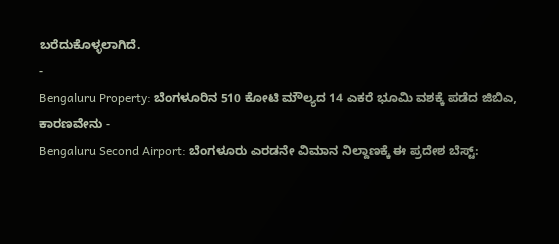ಬರೆದುಕೊಳ್ಳಲಾಗಿದೆ.
-
Bengaluru Property: ಬೆಂಗಳೂರಿನ 510 ಕೋಟಿ ಮೌಲ್ಯದ 14 ಎಕರೆ ಭೂಮಿ ವಶಕ್ಕೆ ಪಡೆದ ಜಿಬಿಎ, ಕಾರಣವೇನು -
Bengaluru Second Airport: ಬೆಂಗಳೂರು ಎರಡನೇ ವಿಮಾನ ನಿಲ್ದಾಣಕ್ಕೆ ಈ ಪ್ರದೇಶ ಬೆಸ್ಟ್: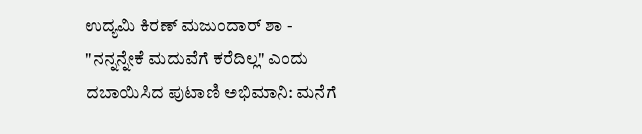ಉದ್ಯಮಿ ಕಿರಣ್ ಮಜುಂದಾರ್ ಶಾ -
"ನನ್ನನ್ನೇಕೆ ಮದುವೆಗೆ ಕರೆದಿಲ್ಲ" ಎಂದು ದಬಾಯಿಸಿದ ಪುಟಾಣಿ ಅಭಿಮಾನಿ: ಮನೆಗೆ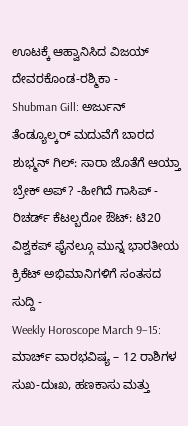ಊಟಕ್ಕೆ ಆಹ್ವಾನಿಸಿದ ವಿಜಯ್ ದೇವರಕೊಂಡ-ರಶ್ಮಿಕಾ -
Shubman Gill: ಅರ್ಜುನ್ ತೆಂಡ್ಯೂಲ್ಕರ್ ಮದುವೆಗೆ ಬಾರದ ಶುಭ್ಮನ್ ಗಿಲ್: ಸಾರಾ ಜೊತೆಗೆ ಆಯ್ತಾ ಬ್ರೇಕ್ ಅಪ್? -ಹೀಗಿದೆ ಗಾಸಿಪ್ -
ರಿಚರ್ಡ್ ಕೆಟಲ್ಬರೋ ಔಟ್: ಟಿ20 ವಿಶ್ವಕಪ್ ಫೈನಲ್ಗೂ ಮುನ್ನ ಭಾರತೀಯ ಕ್ರಿಕೆಟ್ ಅಭಿಮಾನಿಗಳಿಗೆ ಸಂತಸದ ಸುದ್ದಿ -
Weekly Horoscope March 9–15: ಮಾರ್ಚ್ ವಾರಭವಿಷ್ಯ – 12 ರಾಶಿಗಳ ಸುಖ-ದುಃಖ, ಹಣಕಾಸು ಮತ್ತು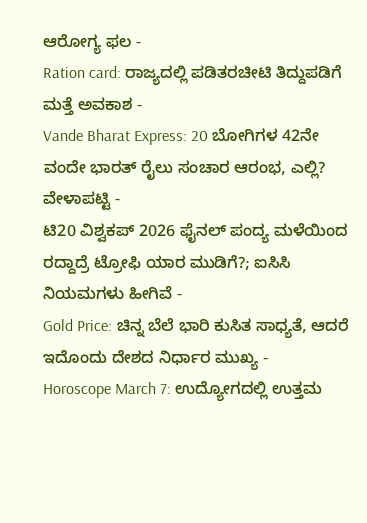ಆರೋಗ್ಯ ಫಲ -
Ration card: ರಾಜ್ಯದಲ್ಲಿ ಪಡಿತರಚೀಟಿ ತಿದ್ದುಪಡಿಗೆ ಮತ್ತೆ ಅವಕಾಶ -
Vande Bharat Express: 20 ಬೋಗಿಗಳ 42ನೇ ವಂದೇ ಭಾರತ್ ರೈಲು ಸಂಚಾರ ಆರಂಭ, ಎಲ್ಲಿ? ವೇಳಾಪಟ್ಟಿ -
ಟಿ20 ವಿಶ್ವಕಪ್ 2026 ಫೈನಲ್ ಪಂದ್ಯ ಮಳೆಯಿಂದ ರದ್ದಾದ್ರೆ ಟ್ರೋಫಿ ಯಾರ ಮುಡಿಗೆ?; ಐಸಿಸಿ ನಿಯಮಗಳು ಹೀಗಿವೆ -
Gold Price: ಚಿನ್ನ ಬೆಲೆ ಭಾರಿ ಕುಸಿತ ಸಾಧ್ಯತೆ, ಆದರೆ ಇದೊಂದು ದೇಶದ ನಿರ್ಧಾರ ಮುಖ್ಯ -
Horoscope March 7: ಉದ್ಯೋಗದಲ್ಲಿ ಉತ್ತಮ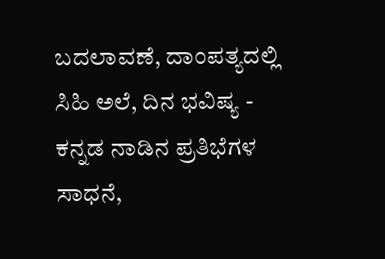ಬದಲಾವಣೆ, ದಾಂಪತ್ಯದಲ್ಲಿ ಸಿಹಿ ಅಲೆ, ದಿನ ಭವಿಷ್ಯ -
ಕನ್ನಡ ನಾಡಿನ ಪ್ರತಿಭೆಗಳ ಸಾಧನೆ,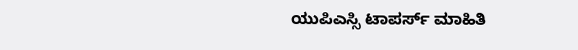ಯುಪಿಎಸ್ಸಿ ಟಾಪರ್ಸ್ ಮಾಹಿತಿ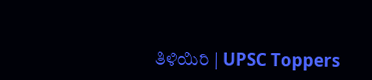ತಿಳಿಯಿರಿ | UPSC Toppers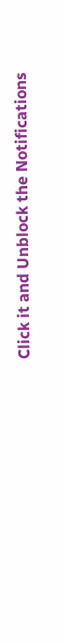Click it and Unblock the Notifications